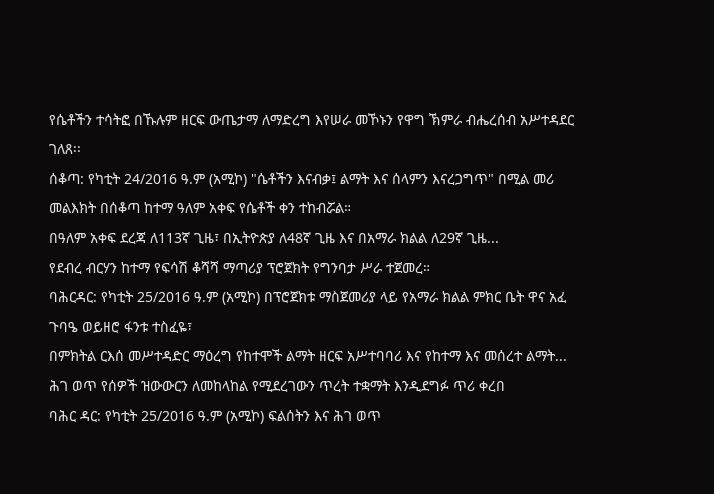የሴቶችን ተሳትፎ በኹሉም ዘርፍ ውጤታማ ለማድረግ እየሠራ መኾኑን የዋግ ኽምራ ብሔረሰብ አሥተዳደር ገለጸ፡፡
ሰቆጣ: የካቲት 24/2016 ዓ.ም (አሚኮ) "ሴቶችን እናብቃ፤ ልማት እና ሰላምን እናረጋግጥ" በሚል መሪ መልእክት በሰቆጣ ከተማ ዓለም አቀፍ የሴቶች ቀን ተከብሯል።
በዓለም አቀፍ ደረጃ ለ113ኛ ጊዜ፣ በኢትዮጵያ ለ48ኛ ጊዜ እና በአማራ ክልል ለ29ኛ ጊዜ...
የደብረ ብርሃን ከተማ የፍሳሽ ቆሻሻ ማጣሪያ ፕሮጀክት የግንባታ ሥራ ተጀመረ።
ባሕርዳር: የካቲት 25/2016 ዓ.ም (አሚኮ) በፕሮጀክቱ ማስጀመሪያ ላይ የአማራ ክልል ምክር ቤት ዋና አፈ ጉባዔ ወይዘሮ ፋንቱ ተስፈዬ፣
በምክትል ርእሰ መሥተዳድር ማዕረግ የከተሞች ልማት ዘርፍ አሥተባባሪ እና የከተማ እና መሰረተ ልማት...
ሕገ ወጥ የሰዎች ዝውውርን ለመከላከል የሚደረገውን ጥረት ተቋማት እንዲደግፉ ጥሪ ቀረበ
ባሕር ዳር: የካቲት 25/2016 ዓ.ም (አሚኮ) ፍልሰትን እና ሕገ ወጥ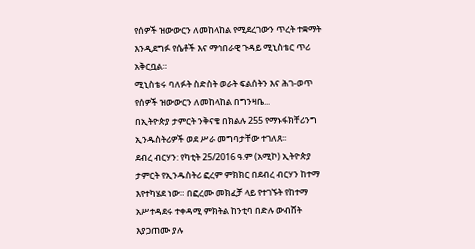የሰዎች ዝውውርን ለመከላከል የሚደረገውን ጥረት ተቋማት እንዲደግፉ የሴቶች እና ማኅበራዊ ጉዳይ ሚኒስቴር ጥሪ አቅርቧል።
ሚኒስቴሩ ባለፉት ስድስት ወራት ፍልሰትን እና ሕገ-ወጥ የሰዎች ዝውውርን ለመከላከል በግንዛቤ...
በኢትዮጵያ ታምርት ንቅናቄ በክልሉ 255 የማኑፋክቸሪንግ ኢንዱስትሪዎች ወደ ሥራ መግባታቸው ተገለጸ፡፡
ደብረ ብርሃን: የካቲት 25/2016 ዓ.ም (አሚኮ) ኢትዮጵያ ታምርት የኢንዱስትሪ ፎረም ምክክር በደብረ ብርሃን ከተማ እየተካሄደ ነው። በፎረሙ መክፈቻ ላይ የተገኙት የከተማ አሥተዳደሩ ተቀዳሚ ምክትል ከንቲባ በድሉ ውብሸት እያጋጠሙ ያሉ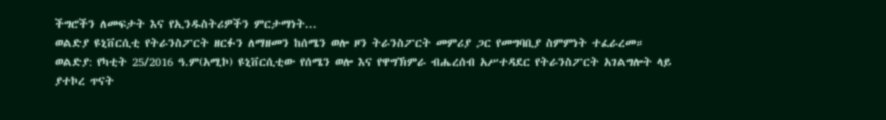ችግሮችን ለመፍታት እና የኢንዱስትሪዎችን ምርታማነት...
ወልድያ ዩኒቨርሲቲ የትራንስፖርት ዘርፉን ለማዘመን ከሰሜን ወሎ ዞን ትራንስፖርት መምሪያ ጋር የመግባቢያ ስምምነት ተፈራረመ።
ወልድያ: የካቲት 25/2016 ዓ.ም(አሚኮ) ዩኒቨርሲቲው የሰሜን ወሎ እና የዋግኽምራ ብሔረሰብ አሥተዳደር የትራንስፖርት አገልግሎት ላይ ያተኮረ ጥናት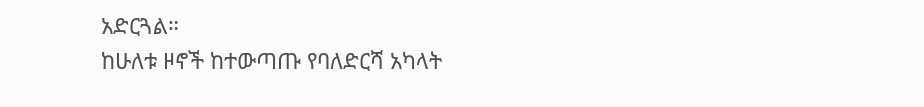አድርጓል።
ከሁለቱ ዞኖች ከተውጣጡ የባለድርሻ አካላት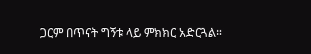ጋርም በጥናት ግኝቱ ላይ ምክክር አድርጓል።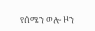የሰሜን ወሎ ዞን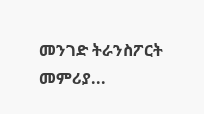መንገድ ትራንስፖርት መምሪያ...